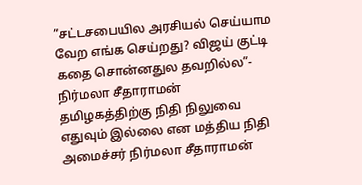”சட்டசபையில அரசியல் செய்யாம வேற எங்க செய்றது? விஜய் குட்டி கதை சொன்னதுல தவறில்ல”- நிர்மலா சீதாராமன்
தமிழகத்திற்கு நிதி நிலுவை எதுவும் இல்லை என மத்திய நிதி அமைச்சர் நிர்மலா சீதாராமன்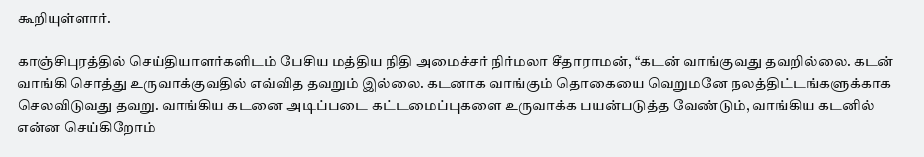கூறியுள்ளார்.

காஞ்சிபுரத்தில் செய்தியாளர்களிடம் பேசிய மத்திய நிதி அமைச்சர் நிர்மலா சீதாராமன், “கடன் வாங்குவது தவறில்லை. கடன் வாங்கி சொத்து உருவாக்குவதில் எவ்வித தவறும் இல்லை. கடனாக வாங்கும் தொகையை வெறுமனே நலத்திட்டங்களுக்காக செலவிடுவது தவறு. வாங்கிய கடனை அடிப்படை கட்டமைப்புகளை உருவாக்க பயன்படுத்த வேண்டும், வாங்கிய கடனில் என்ன செய்கிறோம்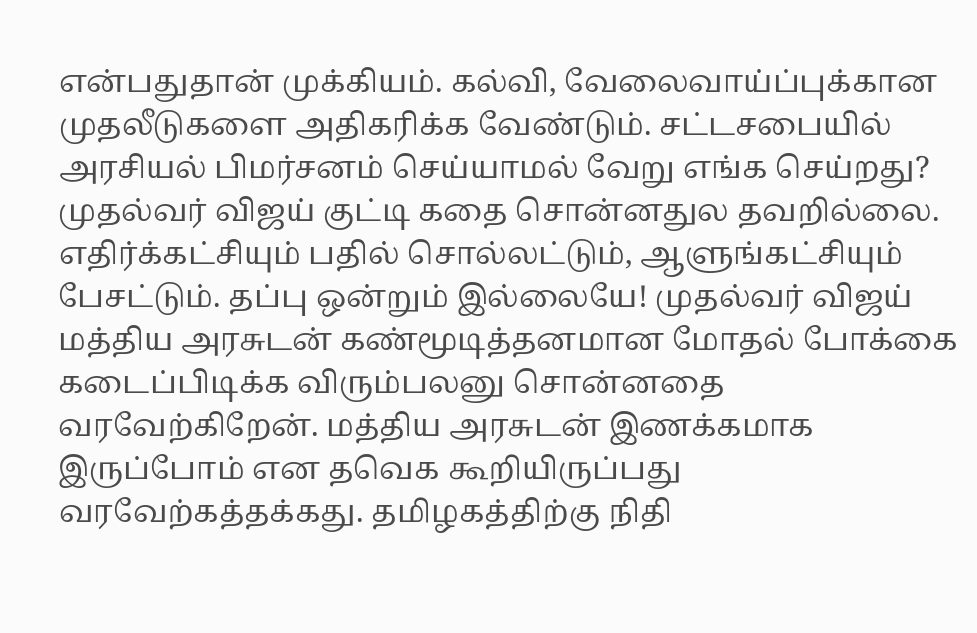என்பதுதான் முக்கியம். கல்வி, வேலைவாய்ப்புக்கான முதலீடுகளை அதிகரிக்க வேண்டும். சட்டசபையில் அரசியல் பிமர்சனம் செய்யாமல் வேறு எங்க செய்றது? முதல்வர் விஜய் குட்டி கதை சொன்னதுல தவறில்லை. எதிர்க்கட்சியும் பதில் சொல்லட்டும், ஆளுங்கட்சியும் பேசட்டும். தப்பு ஒன்றும் இல்லையே! முதல்வர் விஜய் மத்திய அரசுடன் கண்மூடித்தனமான மோதல் போக்கை கடைப்பிடிக்க விரும்பலனு சொன்னதை வரவேற்கிறேன். மத்திய அரசுடன் இணக்கமாக இருப்போம் என தவெக கூறியிருப்பது வரவேற்கத்தக்கது. தமிழகத்திற்கு நிதி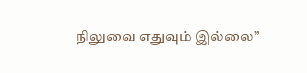நிலுவை எதுவும் இல்லை”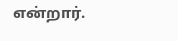என்றார்.